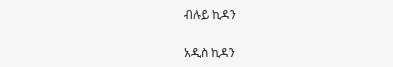ብሉይ ኪዳን

አዲስ ኪዳን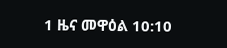1 ዜና መዋዕል 10:10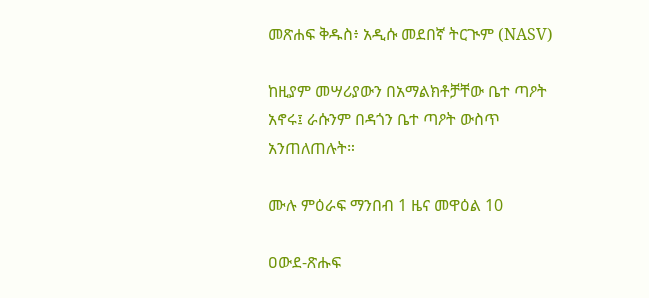መጽሐፍ ቅዱስ፥ አዲሱ መደበኛ ትርጒም (NASV)

ከዚያም መሣሪያውን በአማልክቶቻቸው ቤተ ጣዖት አኖሩ፤ ራሱንም በዳጎን ቤተ ጣዖት ውስጥ አንጠለጠሉት።

ሙሉ ምዕራፍ ማንበብ 1 ዜና መዋዕል 10

ዐውደ-ጽሑፍ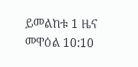ይመልከቱ 1 ዜና መዋዕል 10:10